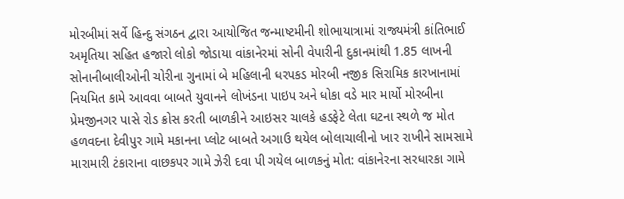મોરબીમાં સર્વે હિન્દુ સંગઠન દ્વારા આયોજિત જન્માષ્ટમીની શોભાયાત્રામાં રાજ્યમંત્રી કાંતિભાઈ અમૃતિયા સહિત હજારો લોકો જોડાયા વાંકાનેરમાં સોની વેપારીની દુકાનમાંથી 1.85 લાખની સોનાનીબાલીઓની ચોરીના ગુનામાં બે મહિલાની ધરપકડ મોરબી નજીક સિરામિક કારખાનામાં નિયમિત કામે આવવા બાબતે યુવાનને લોખંડના પાઇપ અને ધોકા વડે માર માર્યો મોરબીના પ્રેમજીનગર પાસે રોડ ક્રોસ કરતી બાળકીને આઇસર ચાલકે હડફેટે લેતા ઘટના સ્થળે જ મોત હળવદના દેવીપુર ગામે મકાનના પ્લોટ બાબતે અગાઉ થયેલ બોલાચાલીનો ખાર રાખીને સામસામે મારામારી ટંકારાના વાછકપર ગામે ઝેરી દવા પી ગયેલ બાળકનું મોત: વાંકાનેરના સરધારકા ગામે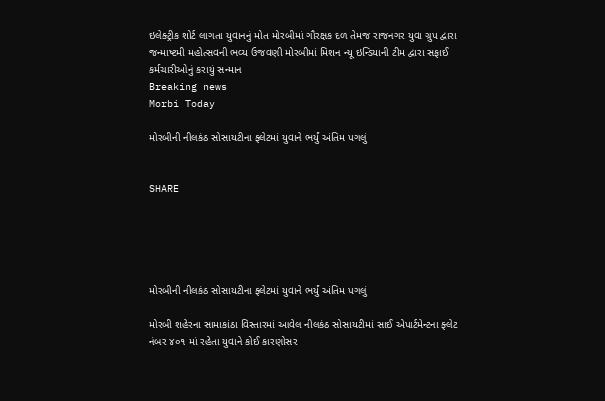ઇલેક્ટ્રીક શોર્ટ લાગતા યુવાનનું મોત મોરબીમાં ગૌરક્ષક દળ તેમજ રાજનગર યુવા ગ્રુપ દ્વારા જન્માષ્ટમી મહોત્સવની ભવ્ય ઉજવણી મોરબીમાં મિશન ન્યૂ ઇન્ડિયાની ટીમ દ્વારા સફાઈ કર્મચારીઓનું કરાયું સન્માન
Breaking news
Morbi Today

મોરબીની નીલકંઠ સોસાયટીના ફ્લેટમાં યુવાને ભર્યું અંતિમ પગલું


SHARE





મોરબીની નીલકંઠ સોસાયટીના ફ્લેટમાં યુવાને ભર્યું અંતિમ પગલું

મોરબી શહેરના સામાકાંઠા વિસ્તારમાં આવેલ નીલકંઠ સોસાયટીમાં સાઈ એપાર્ટમેન્ટના ફ્લેટ નંબર ૪૦૧ માં રહેતા યુવાને કોઈ કારણોસર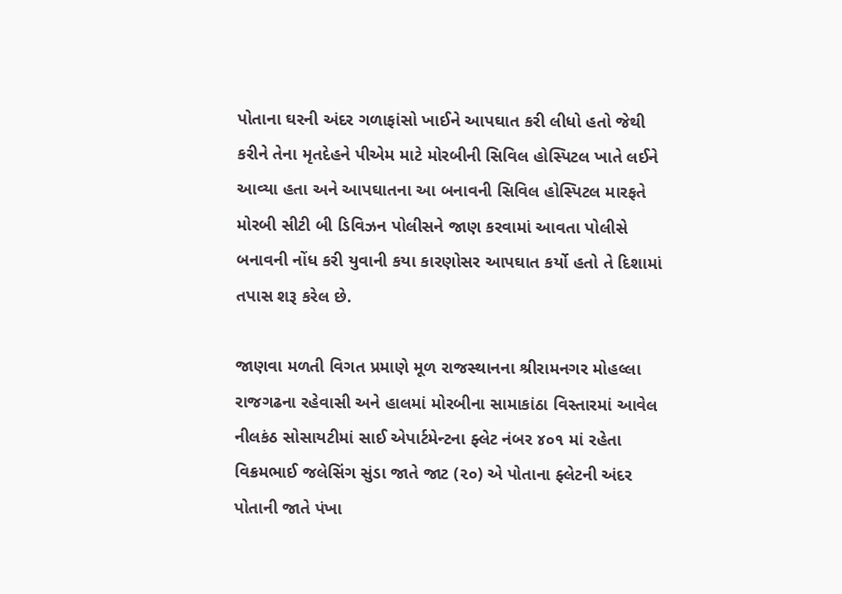પોતાના ઘરની અંદર ગળાફાંસો ખાઈને આપઘાત કરી લીધો હતો જેથી કરીને તેના મૃતદેહને પીએમ માટે મોરબીની સિવિલ હોસ્પિટલ ખાતે લઈને આવ્યા હતા અને આપઘાતના આ બનાવની સિવિલ હોસ્પિટલ મારફતે મોરબી સીટી બી ડિવિઝન પોલીસને જાણ કરવામાં આવતા પોલીસે બનાવની નોંધ કરી યુવાની કયા કારણોસર આપઘાત કર્યો હતો તે દિશામાં તપાસ શરૂ કરેલ છે.

જાણવા મળતી વિગત પ્રમાણે મૂળ રાજસ્થાનના શ્રીરામનગર મોહલ્લા રાજગઢના રહેવાસી અને હાલમાં મોરબીના સામાકાંઠા વિસ્તારમાં આવેલ નીલકંઠ સોસાયટીમાં સાઈ એપાર્ટમેન્ટના ફ્લેટ નંબર ૪૦૧ માં રહેતા વિક્રમભાઈ જલેસિંગ સુંડા જાતે જાટ (૨૦) એ પોતાના ફ્લેટની અંદર પોતાની જાતે પંખા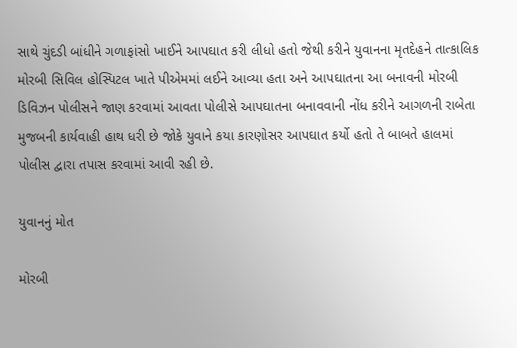સાથે ચુંદડી બાંધીને ગળાફાંસો ખાઈને આપઘાત કરી લીધો હતો જેથી કરીને યુવાનના મૃતદેહને તાત્કાલિક મોરબી સિવિલ હોસ્પિટલ ખાતે પીએમમાં લઈને આવ્યા હતા અને આપઘાતના આ બનાવની મોરબી ડિવિઝન પોલીસને જાણ કરવામાં આવતા પોલીસે આપઘાતના બનાવવાની નોંધ કરીને આગળની રાબેતા મુજબની કાર્યવાહી હાથ ધરી છે જોકે યુવાને કયા કારણોસર આપઘાત કર્યો હતો તે બાબતે હાલમાં પોલીસ દ્વારા તપાસ કરવામાં આવી રહી છે.

યુવાનનું મોત

મોરબી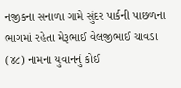નજીકના સનાળા ગામે સુંદર પાર્કની પાછળના ભાગમાં રહેતા મેરૂભાઈ વેલજીભાઈ ચાવડા (૪૮) નામના યુવાનનું કોઈ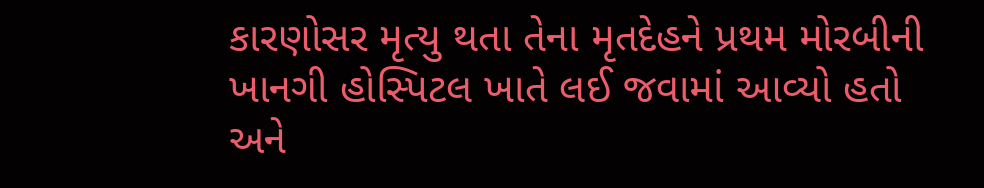કારણોસર મૃત્યુ થતા તેના મૃતદેહને પ્રથમ મોરબીની ખાનગી હોસ્પિટલ ખાતે લઈ જવામાં આવ્યો હતો અને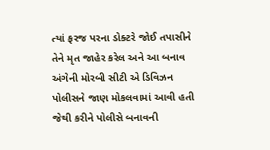ત્યાં ફરજ પરના ડોક્ટરે જોઈ તપાસીને તેને મૃત જાહેર કરેલ અને આ બનાવ અંગેની મોરબી સીટી એ ડિવિઝન પોલીસને જાણ મોકલવામાં આવી હતી જેથી કરીને પોલીસે બનાવની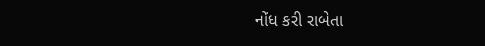નોંધ કરી રાબેતા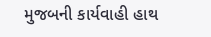મુજબની કાર્યવાહી હાથ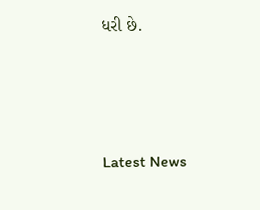ધરી છે.




Latest News